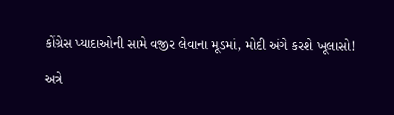કોંગ્રેસ પ્યાદાઓની સામે વજીર લેવાના મૂડમાં, મોદી અંગે કરશે ખૂલાસો!

અત્રે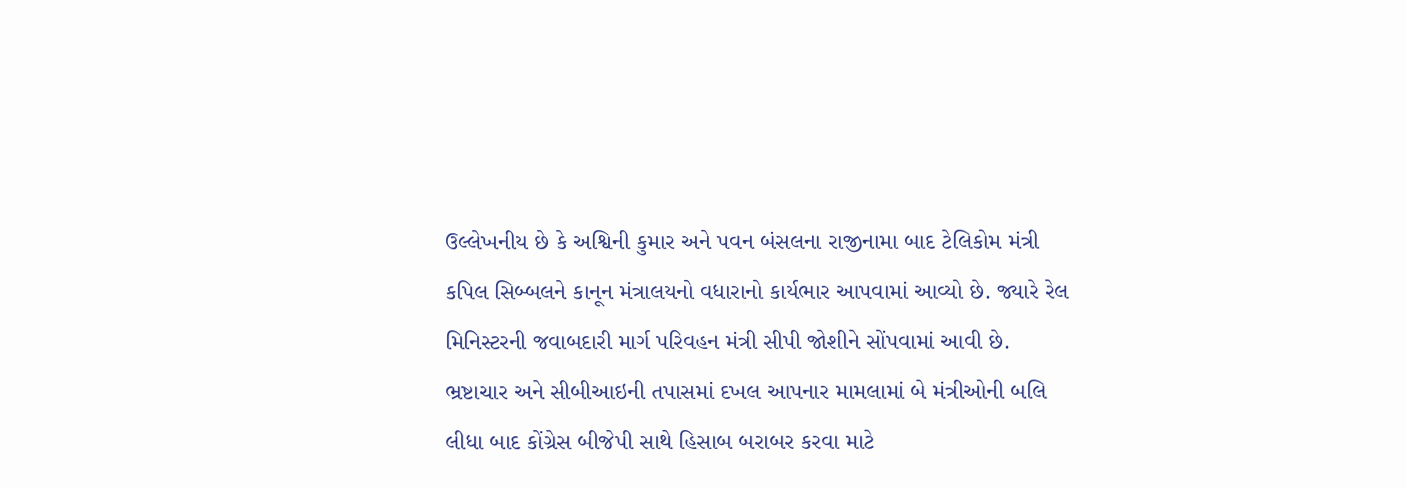ઉલ્લેખનીય છે કે અશ્વિની કુમાર અને પવન બંસલના રાજીનામા બાદ ટેલિકોમ મંત્રી કપિલ સિબ્બલને કાનૂન મંત્રાલયનો વધારાનો કાર્યભાર આપવામાં આવ્યો છે. જ્યારે રેલ મિનિસ્ટરની જવાબદારી માર્ગ પરિવહન મંત્રી સીપી જોશીને સોંપવામાં આવી છે.
ભ્રષ્ટાચાર અને સીબીઆઇની તપાસમાં દખલ આપનાર મામલામાં બે મંત્રીઓની બલિ લીધા બાદ કોંગ્રેસ બીજેપી સાથે હિસાબ બરાબર કરવા માટે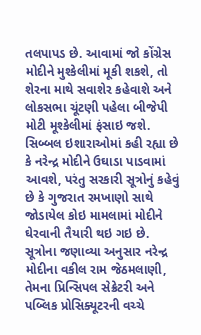તલપાપડ છે. આવામાં જો કોંગ્રેસ મોદીને મુશ્કેલીમાં મૂકી શકશે, તો શેરના માથે સવાશેર કહેવાશે અને લોકસભા ચૂંટણી પહેલા બીજેપી મોટી મૂશ્કેલીમાં ફંસાઇ જશે.
સિબ્બલ ઇશારાઓમાં કહી રહ્યા છે કે નરેન્દ્ર મોદીને ઉઘાડા પાડવામાં આવશે, પરંતુ સરકારી સૂત્રોનું કહેવું છે કે ગુજરાત રમખાણો સાથે જોડાયેલ કોઇ મામલામાં મોદીને ઘેરવાની તૈયારી થઇ ગઇ છે.
સૂત્રોના જણાવ્યા અનુસાર નરેન્દ્ર મોદીના વકીલ રામ જેઠમલાણી, તેમના પ્રિન્સિપલ સેક્રેટરી અને પબ્લિક પ્રોસિક્યૂટરની વચ્ચે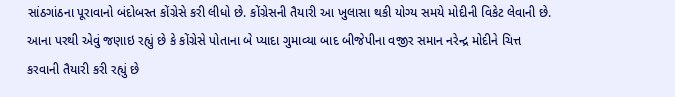સાંઠગાંઠના પૂરાવાનો બંદોબસ્ત કોંગ્રેસે કરી લીધો છે. કોંગ્રેસની તૈયારી આ ખુલાસા થકી યોગ્ય સમયે મોદીની વિકેટ લેવાની છે. આના પરથી એવું જણાઇ રહ્યું છે કે કોંગ્રેસે પોતાના બે પ્યાદા ગુમાવ્યા બાદ બીજેપીના વજીર સમાન નરેન્દ્ર મોદીને ચિત્ત કરવાની તૈયારી કરી રહ્યું છે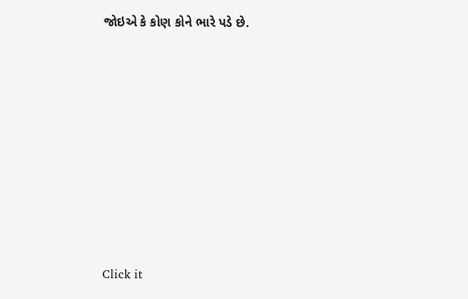જોઇએ કે કોણ કોને ભારે પડે છે.












Click it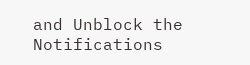and Unblock the Notifications